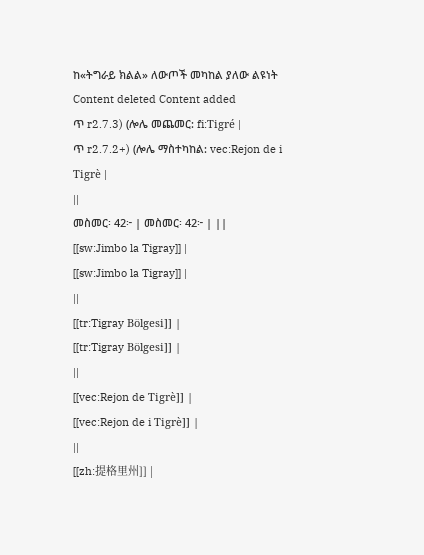ከ«ትግራይ ክልል» ለውጦች መካከል ያለው ልዩነት
Content deleted Content added
ጥ r2.7.3) (ሎሌ መጨመር: fi:Tigré |
ጥ r2.7.2+) (ሎሌ ማስተካከል: vec:Rejon de i Tigrè |
||
መስመር፡ 42፦ | መስመር፡ 42፦ | ||
[[sw:Jimbo la Tigray]] |
[[sw:Jimbo la Tigray]] |
||
[[tr:Tigray Bölgesi]] |
[[tr:Tigray Bölgesi]] |
||
[[vec:Rejon de Tigrè]] |
[[vec:Rejon de i Tigrè]] |
||
[[zh:提格里州]] |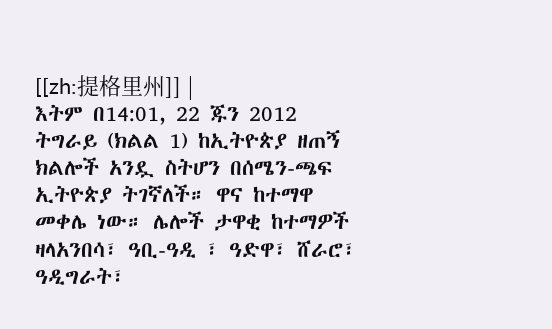[[zh:提格里州]] |
እትም በ14:01, 22 ጁን 2012
ትግራይ (ክልል 1) ከኢትዮጵያ ዘጠኝ ክልሎች አንዷ ስትሆን በሰሜን-ጫፍ ኢትዮጵያ ትገኛለች። ዋና ከተማዋ መቀሌ ነው። ሌሎች ታዋቂ ከተማዎች ዛላአንበሳ፣ ዓቢ-ዓዲ ፣ ዓድዋ፣ ሸራሮ፣ ዓዲግራት፣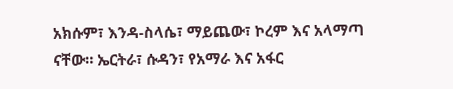አክሱም፣ እንዳ-ስላሴ፣ ማይጨው፣ ኮረም እና አላማጣ ናቸው። ኤርትራ፣ ሱዳን፣ የአማራ እና አፋር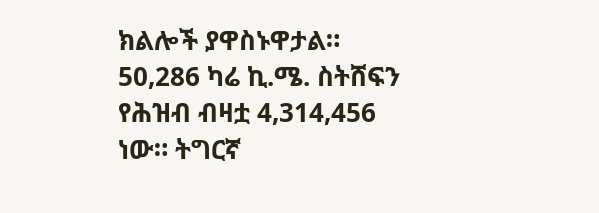ክልሎች ያዋስኑዋታል። 50,286 ካሬ ኪ.ሜ. ስትሸፍን የሕዝብ ብዛቷ 4,314,456 ነው። ትግርኛ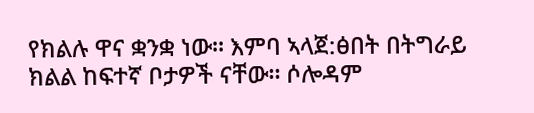የክልሉ ዋና ቋንቋ ነው። እምባ ኣላጀ:ፅበት በትግራይ ክልል ከፍተኛ ቦታዎች ናቸው። ሶሎዳም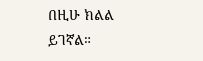በዚሁ ክልል ይገኛል።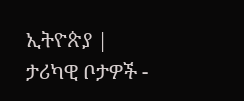ኢትዮጵያ |
ታሪካዊ ቦታዎች -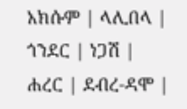አክሱም | ላሊበላ | ጎንደር | ነጋሽ | ሐረር | ደብረ-ዳሞ |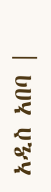አዲስ አበባ |